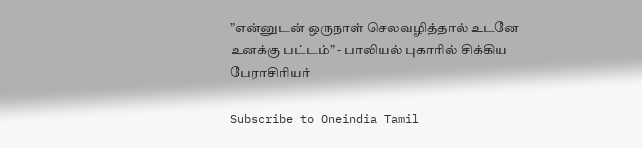”என்னுடன் ஒருநாள் செலவழித்தால் உடனே உனக்கு பட்டம்” - பாலியல் புகாரில் சிக்கிய பேராசிரியர்

Subscribe to Oneindia Tamil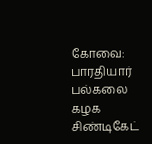கோவை: பாரதியார் பல்கலை கழக சிண்டிகேட்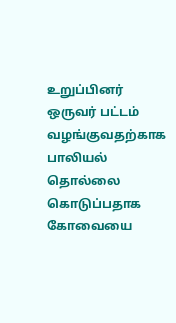உறுப்பினர் ஒருவர் பட்டம் வழங்குவதற்காக பாலியல் தொல்லை கொடுப்பதாக கோவையை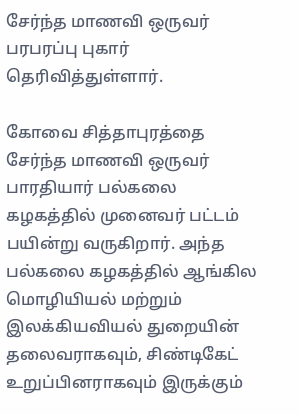சேர்ந்த மாணவி ஒருவர் பரபரப்பு புகார் தெரிவித்துள்ளார்.

கோவை சித்தாபுரத்தை சேர்ந்த மாணவி ஒருவர் பாரதியார் பல்கலை கழகத்தில் முனைவர் பட்டம் பயின்று வருகிறார். அந்த பல்கலை கழகத்தில் ஆங்கில மொழியியல் மற்றும் இலக்கியவியல் துறையின் தலைவராகவும், சிண்டிகேட் உறுப்பினராகவும் இருக்கும்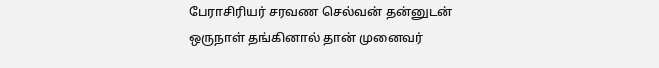பேராசிரியர் சரவண செல்வன் தன்னுடன் ஒருநாள் தங்கினால் தான் முனைவர்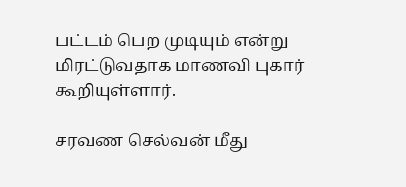பட்டம் பெற முடியும் என்று மிரட்டுவதாக மாணவி புகார் கூறியுள்ளார்.

சரவண செல்வன் மீது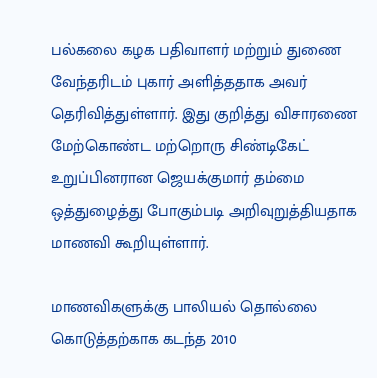பல்கலை கழக பதிவாளர் மற்றும் துணை வேந்தரிடம் புகார் அளித்ததாக அவர் தெரிவித்துள்ளார். இது குறித்து விசாரணை மேற்கொண்ட மற்றொரு சிண்டிகேட் உறுப்பினரான ஜெயக்குமார் தம்மை ஒத்துழைத்து போகும்படி அறிவுறுத்தியதாக மாணவி கூறியுள்ளார்.

மாணவிகளுக்கு பாலியல் தொல்லை கொடுத்தற்காக கடந்த 2010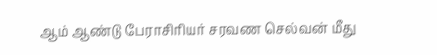ஆம் ஆண்டு பேராசிரியர் சரவண செல்வன் மீது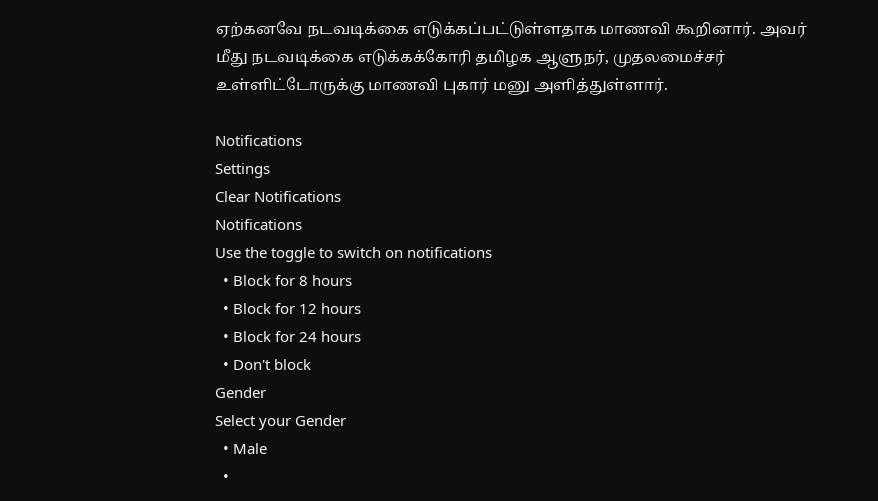ஏற்கனவே நடவடிக்கை எடுக்கப்பட்டுள்ளதாக மாணவி கூறினார். அவர் மீது நடவடிக்கை எடுக்கக்கோரி தமிழக ஆளுநர், முதலமைச்சர் உள்ளிட்டோருக்கு மாணவி புகார் மனு அளித்துள்ளார்.

Notifications
Settings
Clear Notifications
Notifications
Use the toggle to switch on notifications
  • Block for 8 hours
  • Block for 12 hours
  • Block for 24 hours
  • Don't block
Gender
Select your Gender
  • Male
  •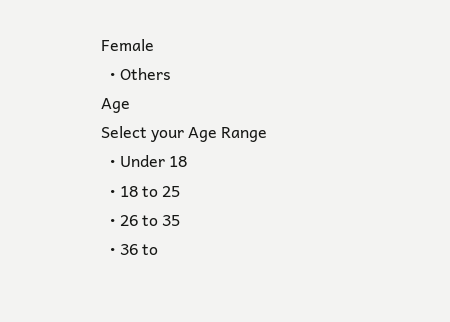Female
  • Others
Age
Select your Age Range
  • Under 18
  • 18 to 25
  • 26 to 35
  • 36 to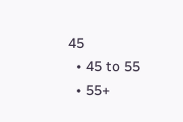45
  • 45 to 55
  • 55+